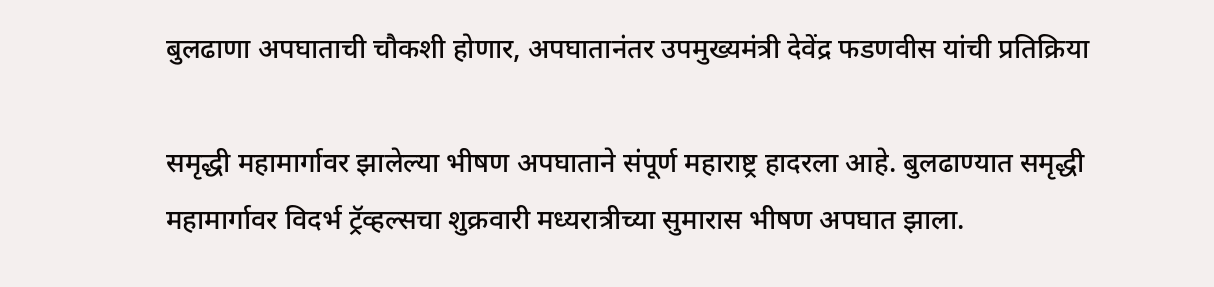बुलढाणा अपघाताची चौकशी होणार, अपघातानंतर उपमुख्यमंत्री देवेंद्र फडणवीस यांची प्रतिक्रिया

समृद्धी महामार्गावर झालेल्या भीषण अपघाताने संपूर्ण महाराष्ट्र हादरला आहे. बुलढाण्यात समृद्धी महामार्गावर विदर्भ ट्रॅव्हल्सचा शुक्रवारी मध्यरात्रीच्या सुमारास भीषण अपघात झाला.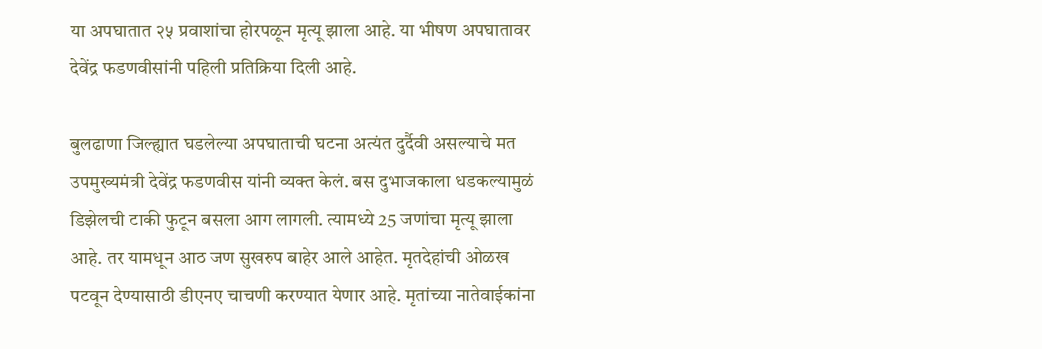या अपघातात २५ प्रवाशांचा होरपळून मृत्यू झाला आहे. या भीषण अपघातावर देवेंद्र फडणवीसांनी पहिली प्रतिक्रिया दिली आहे.

बुलढाणा जिल्ह्यात घडलेल्या अपघाताची घटना अत्यंत दुर्दैवी असल्याचे मत उपमुख्यमंत्री देवेंद्र फडणवीस यांनी व्यक्त केलं. बस दुभाजकाला धडकल्यामुळं डिझेलची टाकी फुटून बसला आग लागली. त्यामध्ये 25 जणांचा मृत्यू झाला आहे. तर यामधून आठ जण सुखरुप बाहेर आले आहेत. मृतदेहांची ओळख पटवून देण्यासाठी डीएनए चाचणी करण्यात येणार आहे. मृतांच्या नातेवाईकांना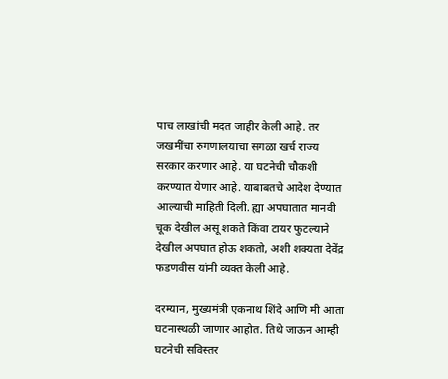पाच लाखांची मदत जाहीर केली आहे. तर जखमींचा रुगणालयाचा सगळा खर्च राज्य सरकार करणार आहे. या घटनेची चौकशी करण्यात येणार आहे. याबाबतचे आदेश देण्यात आल्याची माहिती दिली. ह्या अपघातात मानवी चूक देखील असू शकते किंवा टायर फुटल्याने देखील अपघात होऊ शकतो, अशी शक्यता देवेंद्र फडणवीस यांनी व्यक्त केली आहे.

दरम्यान, मुख्यमंत्री एकनाथ शिंदे आणि मी आता घटनास्थळी जाणार आहोत. तिथे जाऊन आम्ही घटनेची सविस्तर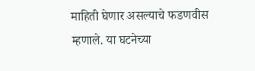माहिती घेणार असल्याचे फडणवीस म्हणाले. या घटनेच्या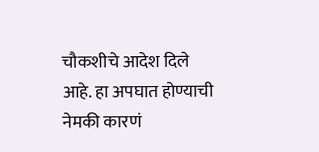चौकशीचे आदेश दिले आहे. हा अपघात होण्याची नेमकी कारणं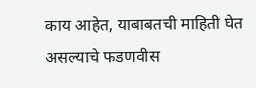काय आहेत, याबाबतची माहिती घेत असल्याचे फडणवीस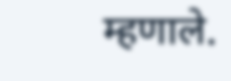म्हणाले.